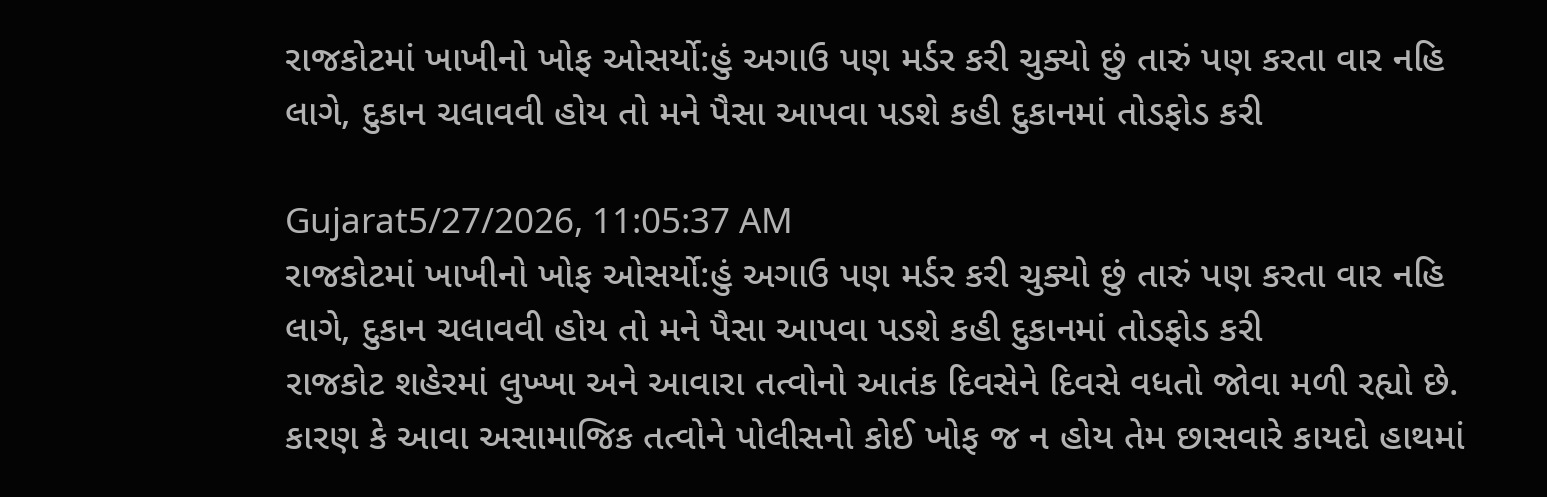રાજકોટમાં ખાખીનો ખોફ ઓસર્યો:હું અગાઉ પણ મર્ડર કરી ચુક્યો છું તારું પણ કરતા વાર નહિ લાગે, દુકાન ચલાવવી હોય તો મને પૈસા આપવા પડશે કહી દુકાનમાં તોડફોડ કરી

Gujarat5/27/2026, 11:05:37 AM
રાજકોટમાં ખાખીનો ખોફ ઓસર્યો:હું અગાઉ પણ મર્ડર કરી ચુક્યો છું તારું પણ કરતા વાર નહિ લાગે, દુકાન ચલાવવી હોય તો મને પૈસા આપવા પડશે કહી દુકાનમાં તોડફોડ કરી
રાજકોટ શહેરમાં લુખ્ખા અને આવારા તત્વોનો આતંક દિવસેને દિવસે વધતો જોવા મળી રહ્યો છે. કારણ કે આવા અસામાજિક તત્વોને પોલીસનો કોઈ ખોફ જ ન હોય તેમ છાસવારે કાયદો હાથમાં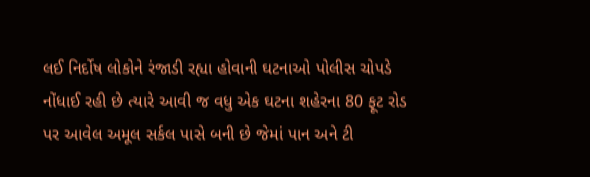લઈ નિર્દોષ લોકોને રંજાડી રહ્યા હોવાની ઘટનાઓ પોલીસ ચોપડે નોંધાઈ રહી છે ત્યારે આવી જ વધુ એક ઘટના શહેરના 80 ફૂટ રોડ પર આવેલ અમૂલ સર્કલ પાસે બની છે જેમાં પાન અને ટી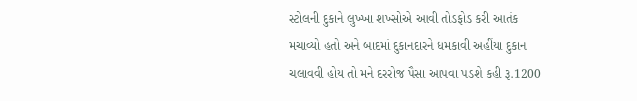સ્ટોલની દુકાને લુખ્ખા શખ્સોએ આવી તોડફોડ કરી આતંક મચાવ્યો હતો અને બાદમાં દુકાનદારને ધમકાવી અહીંયા દુકાન ચલાવવી હોય તો મને દરરોજ પૈસા આપવા પડશે કહી રૂ.1200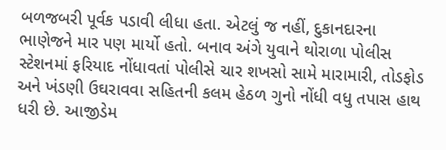બળજબરી પૂર્વક પડાવી લીધા હતા. એટલું જ નહીં, દુકાનદારના ભાણેજને માર પણ માર્યો હતો. બનાવ અંગે યુવાને થોરાળા પોલીસ સ્ટેશનમાં ફરિયાદ નોંધાવતાં પોલીસે ચાર શખસો સામે મારામારી, તોડફોડ અને ખંડણી ઉઘરાવવા સહિતની કલમ હેઠળ ગુનો નોંધી વધુ તપાસ હાથ ધરી છે. આજીડેમ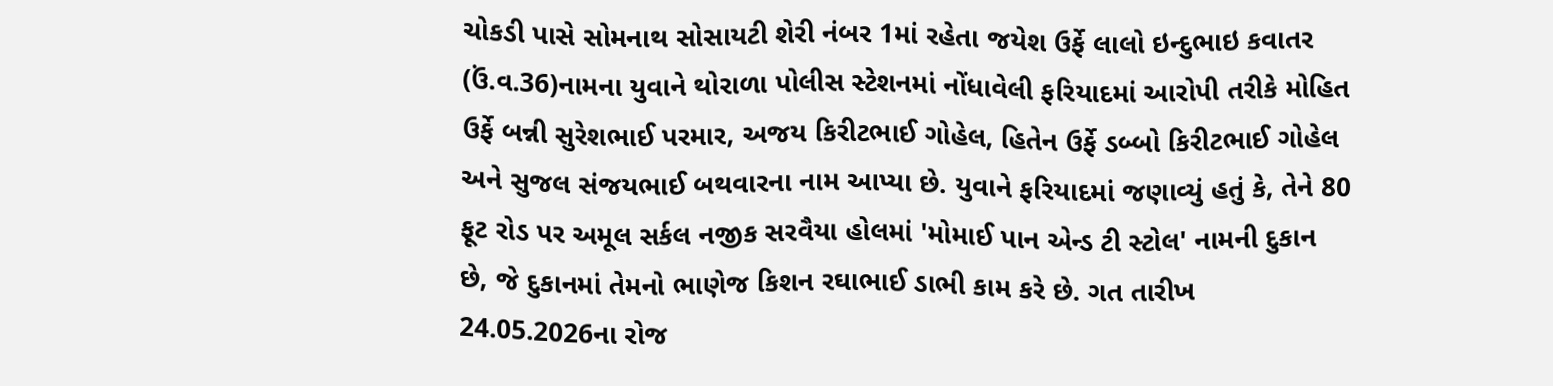ચોકડી પાસે સોમનાથ સોસાયટી શેરી નંબર 1માં રહેતા જયેશ ઉર્ફે લાલો ઇન્દુભાઇ કવાતર (ઉં.વ.36)નામના યુવાને થોરાળા પોલીસ સ્ટેશનમાં નોંધાવેલી ફરિયાદમાં આરોપી તરીકે મોહિત ઉર્ફે બન્ની સુરેશભાઈ પરમાર, અજય કિરીટભાઈ ગોહેલ, હિતેન ઉર્ફે ડબ્બો કિરીટભાઈ ગોહેલ અને સુજલ સંજયભાઈ બથવારના નામ આપ્યા છે. યુવાને ફરિયાદમાં જણાવ્યું હતું કે, તેને 80 ફૂટ રોડ પર અમૂલ સર્કલ નજીક સરવૈયા હોલમાં 'મોમાઈ પાન એન્ડ ટી સ્ટોલ' નામની દુકાન છે, જે દુકાનમાં તેમનો ભાણેજ કિશન રઘાભાઈ ડાભી કામ કરે છે. ગત તારીખ 24.05.2026ના રોજ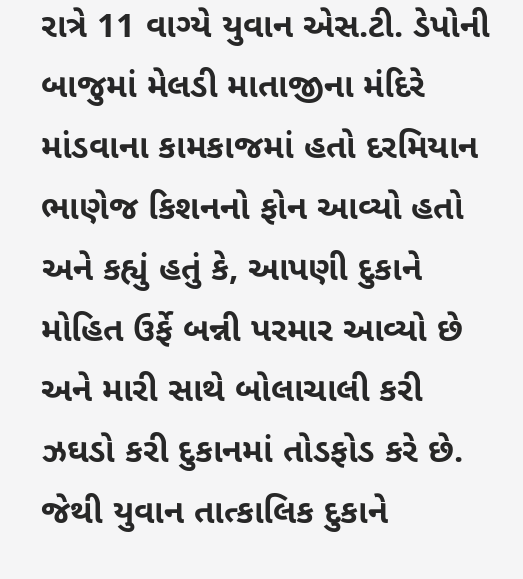રાત્રે 11 વાગ્યે યુવાન એસ.ટી. ડેપોની બાજુમાં મેલડી માતાજીના મંદિરે માંડવાના કામકાજમાં હતો દરમિયાન ભાણેજ કિશનનો ફોન આવ્યો હતો અને કહ્યું હતું કે, આપણી દુકાને મોહિત ઉર્ફે બન્ની પરમાર આવ્યો છે અને મારી સાથે બોલાચાલી કરી ઝઘડો કરી દુકાનમાં તોડફોડ કરે છે. જેથી યુવાન તાત્કાલિક દુકાને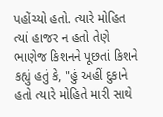પહોંચ્યો હતો. ત્યારે મોહિત ત્યાં હાજર ન હતો તેણે ભાણેજ કિશનને પૂછતાં કિશને કહ્યું હતું કે, "હું અહીં દુકાને હતો ત્યારે મોહિતે મારી સાથે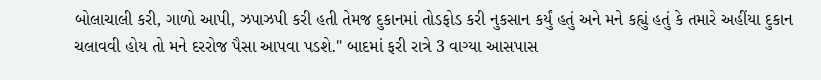બોલાચાલી કરી, ગાળો આપી, ઝપાઝપી કરી હતી તેમજ દુકાનમાં તોડફોડ કરી નુકસાન કર્યું હતું અને મને કહ્યું હતું કે તમારે અહીંયા દુકાન ચલાવવી હોય તો મને દરરોજ પૈસા આપવા પડશે." બાદમાં ફરી રાત્રે 3 વાગ્યા આસપાસ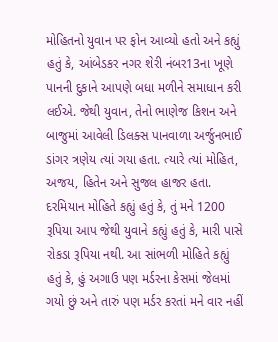મોહિતનો યુવાન પર ફોન આવ્યો હતો અને કહ્યું હતું કે, આંબેડકર નગર શેરી નંબર13ના ખૂણે પાનની દુકાને આપણે બધા મળીને સમાધાન કરી લઈએ. જેથી યુવાન, તેનો ભાણેજ કિશન અને બાજુમાં આવેલી ડિલક્સ પાનવાળા અર્જુનભાઈ ડાંગર ત્રણેય ત્યાં ગયા હતા. ત્યારે ત્યાં મોહિત, અજય, હિતેન અને સુજલ હાજર હતા. દરમિયાન મોહિતે કહ્યું હતું કે, તું મને 1200 રૂપિયા આપ જેથી યુવાને કહ્યું હતું કે, મારી પાસે રોકડા રૂપિયા નથી. આ સાંભળી મોહિતે કહ્યું હતું કે, હું અગાઉ પણ મર્ડરના કેસમાં જેલમાં ગયો છું અને તારું પણ મર્ડર કરતાં મને વાર નહીં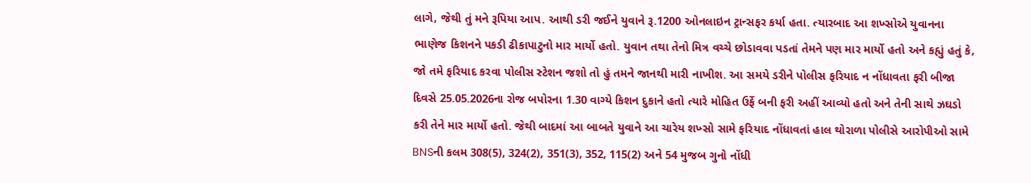લાગે, જેથી તું મને રૂપિયા આપ. આથી ડરી જઈને યુવાને રૂ.1200 ઓનલાઇન ટ્રાન્સફર કર્યા હતા. ત્યારબાદ આ શખ્સોએ યુવાનના ભાણેજ કિશનને પકડી ઢીકાપાટુનો માર માર્યો હતો. યુવાન તથા તેનો મિત્ર વચ્ચે છોડાવવા પડતાં તેમને પણ માર માર્યો હતો અને કહ્યું હતું કે, જો તમે ફરિયાદ કરવા પોલીસ સ્ટેશન જશો તો હું તમને જાનથી મારી નાખીશ. આ સમયે ડરીને પોલીસ ફરિયાદ ન નોંધાવતા ફરી બીજા દિવસે 25.05.2026ના રોજ બપોરના 1.30 વાગ્યે કિશન દુકાને હતો ત્યારે મોહિત ઉર્ફે બની ફરી અહીં આવ્યો હતો અને તેની સાથે ઝઘડો કરી તેને માર માર્યો હતો. જેથી બાદમાં આ બાબતે યુવાને આ ચારેય શખ્સો સામે ફરિયાદ નોંધાવતાં હાલ થોરાળા પોલીસે આરોપીઓ સામે BNSની કલમ 308(5), 324(2), 351(3), 352, 115(2) અને 54 મુજબ ગુનો નોંધી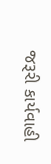જરૂરી કાર્યવાહી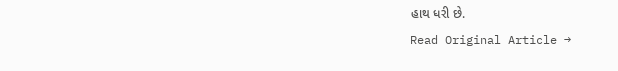હાથ ધરી છે.
Read Original Article →